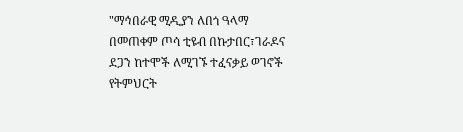"ማኅበራዊ ሚዲያን ለበጎ ዓላማ በመጠቀም ጦሳ ቲዩብ በኩታበር፣ገራዶና ደጋን ከተሞች ለሚገኙ ተፈናቃይ ወገኖች የትምህርት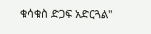ቁሳቁስ ድጋፍ አድርጓል"